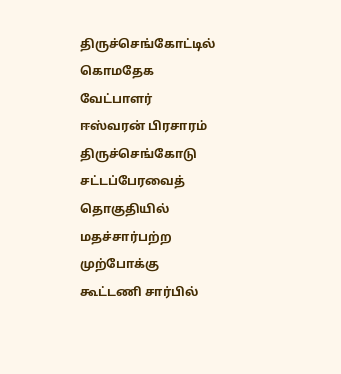திருச்செங்கோட்டில் கொமதேக வேட்பாளர் ஈஸ்வரன் பிரசாரம்
திருச்செங்கோடு சட்டப்பேரவைத் தொகுதியில் மதச்சார்பற்ற முற்போக்கு கூட்டணி சார்பில்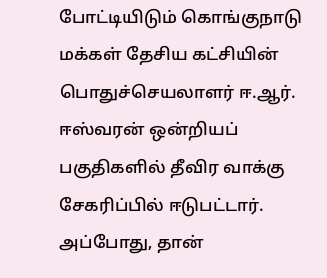போட்டியிடும் கொங்குநாடு மக்கள் தேசிய கட்சியின் பொதுச்செயலாளர் ஈ.ஆர். ஈஸ்வரன் ஒன்றியப் பகுதிகளில் தீவிர வாக்கு சேகரிப்பில் ஈடுபட்டார்.
அப்போது, தான்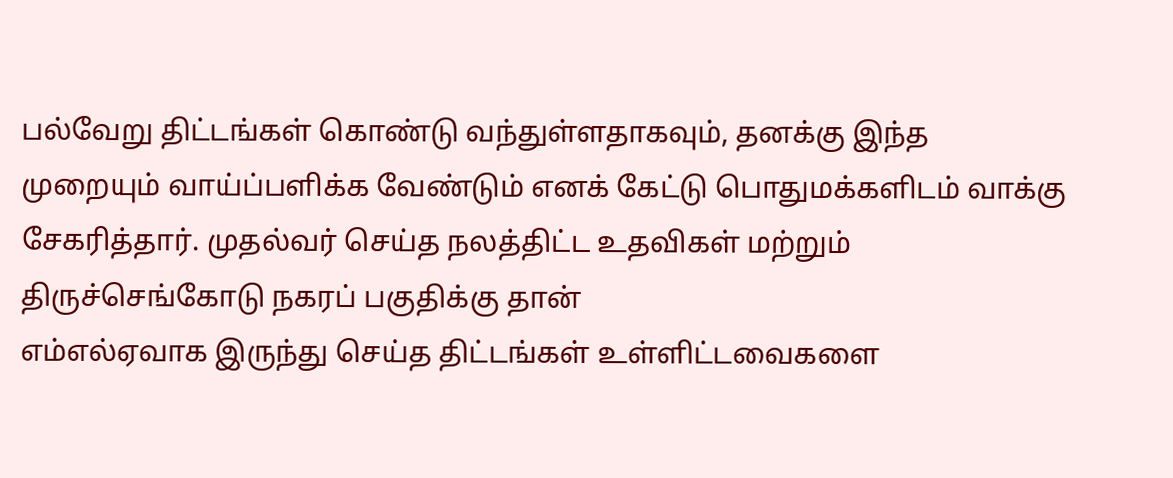பல்வேறு திட்டங்கள் கொண்டு வந்துள்ளதாகவும், தனக்கு இந்த முறையும் வாய்ப்பளிக்க வேண்டும் எனக் கேட்டு பொதுமக்களிடம் வாக்கு சேகரித்தார். முதல்வர் செய்த நலத்திட்ட உதவிகள் மற்றும் திருச்செங்கோடு நகரப் பகுதிக்கு தான்
எம்எல்ஏவாக இருந்து செய்த திட்டங்கள் உள்ளிட்டவைகளை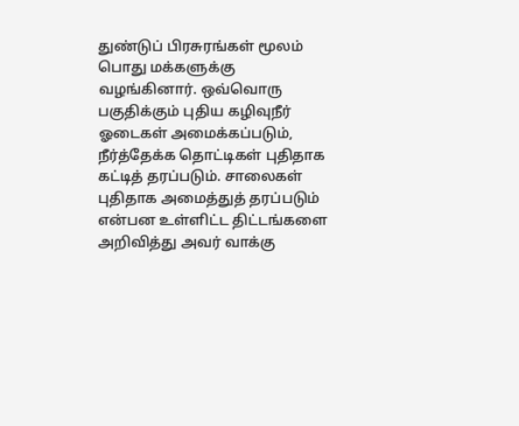துண்டுப் பிரசுரங்கள் மூலம் பொது மக்களுக்கு வழங்கினார். ஒவ்வொரு பகுதிக்கும் புதிய கழிவுநீர் ஓடைகள் அமைக்கப்படும், நீர்த்தேக்க தொட்டிகள் புதிதாக கட்டித் தரப்படும். சாலைகள் புதிதாக அமைத்துத் தரப்படும் என்பன உள்ளிட்ட திட்டங்களை அறிவித்து அவர் வாக்கு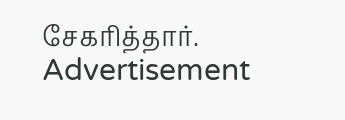சேகரித்தார்.
Advertisement